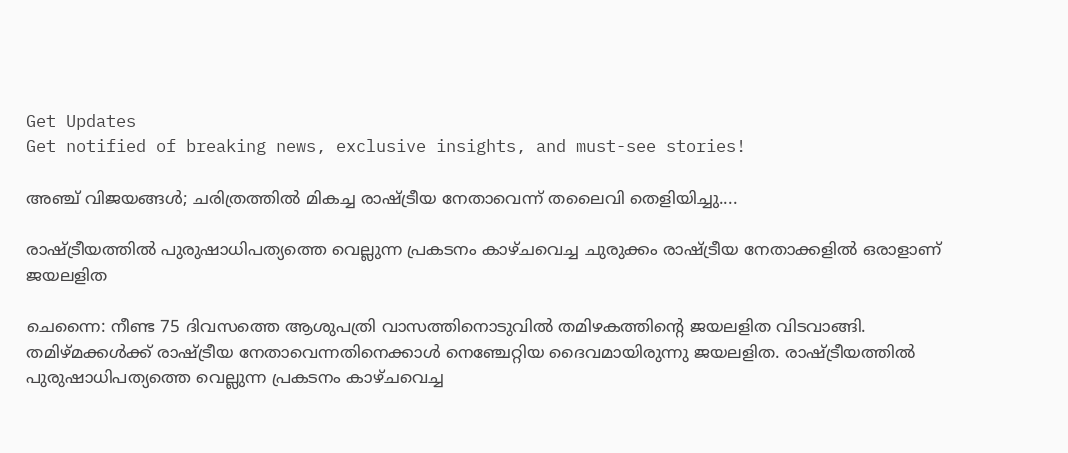Get Updates
Get notified of breaking news, exclusive insights, and must-see stories!

അഞ്ച് വിജയങ്ങള്‍; ചരിത്രത്തില്‍ മികച്ച രാഷ്ട്രീയ നേതാവെന്ന് തലൈവി തെളിയിച്ചു....

രാഷ്ട്രീയത്തില്‍ പുരുഷാധിപത്യത്തെ വെല്ലുന്ന പ്രകടനം കാഴ്ചവെച്ച ചുരുക്കം രാഷ്ട്രീയ നേതാക്കളില്‍ ഒരാളാണ് ജയലളിത

ചെന്നൈ: നീണ്ട 75 ദിവസത്തെ ആശുപത്രി വാസത്തിനൊടുവില്‍ തമിഴകത്തിന്റെ ജയലളിത വിടവാങ്ങി. തമിഴ്മക്കള്‍ക്ക് രാഷ്ട്രീയ നേതാവെന്നതിനെക്കാള്‍ നെഞ്ചേറ്റിയ ദൈവമായിരുന്നു ജയലളിത. രാഷ്ട്രീയത്തില്‍ പുരുഷാധിപത്യത്തെ വെല്ലുന്ന പ്രകടനം കാഴ്ചവെച്ച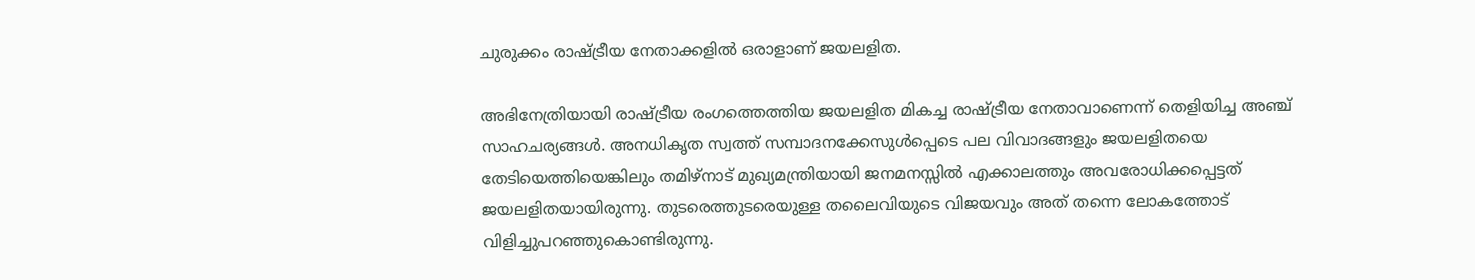ചുരുക്കം രാഷ്ട്രീയ നേതാക്കളില്‍ ഒരാളാണ് ജയലളിത.

അഭിനേത്രിയായി രാഷ്ട്രീയ രംഗത്തെത്തിയ ജയലളിത മികച്ച രാഷ്ട്രീയ നേതാവാണെന്ന് തെളിയിച്ച അഞ്ച് സാഹചര്യങ്ങള്‍. അനധികൃത സ്വത്ത് സമ്പാദനക്കേസുള്‍പ്പെടെ പല വിവാദങ്ങളും ജയലളിതയെ തേടിയെത്തിയെങ്കിലും തമിഴ്‌നാട് മുഖ്യമന്ത്രിയായി ജനമനസ്സില്‍ എക്കാലത്തും അവരോധിക്കപ്പെട്ടത് ജയലളിതയായിരുന്നു. തുടരെത്തുടരെയുള്ള തലൈവിയുടെ വിജയവും അത് തന്നെ ലോകത്തോട് വിളിച്ചുപറഞ്ഞുകൊണ്ടിരുന്നു.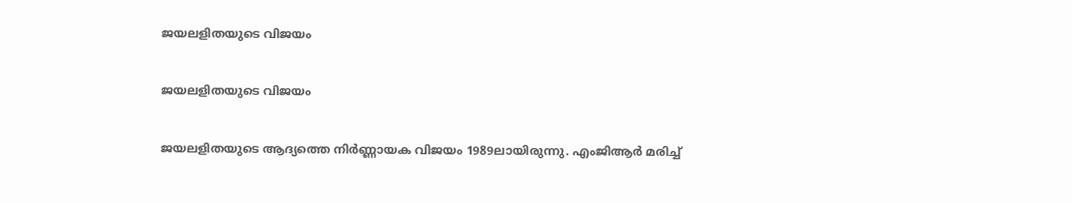ജയലളിതയുടെ വിജയം

ജയലളിതയുടെ വിജയം

ജയലളിതയുടെ ആദ്യത്തെ നിര്‍ണ്ണായക വിജയം 1989ലായിരുന്നു. എംജിആര്‍ മരിച്ച്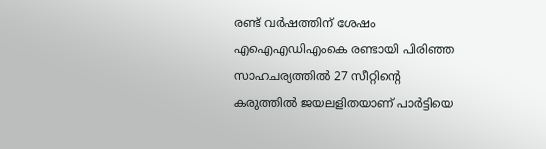രണ്ട് വര്‍ഷത്തിന് ശേഷം എഐഎഡിഎംകെ രണ്ടായി പിരിഞ്ഞ സാഹചര്യത്തില്‍ 27 സീറ്റിന്റെ കരുത്തില്‍ ജയലളിതയാണ് പാര്‍ട്ടിയെ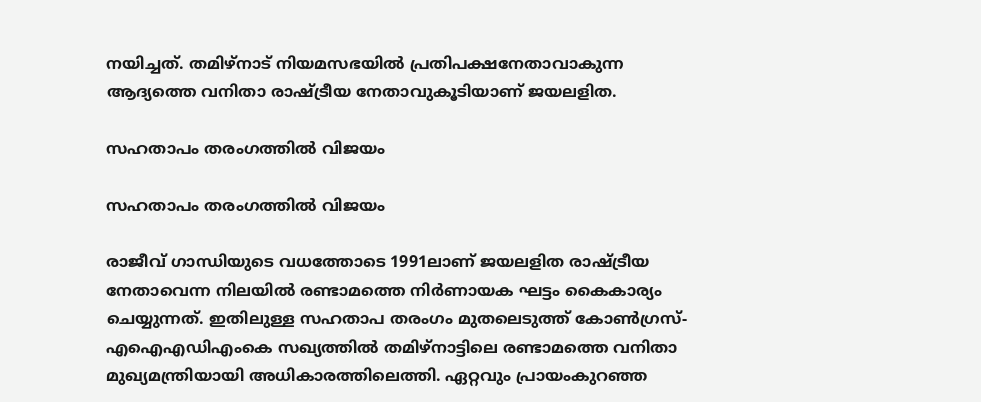നയിച്ചത്. തമിഴ്‌നാട് നിയമസഭയില്‍ പ്രതിപക്ഷനേതാവാകുന്ന ആദ്യത്തെ വനിതാ രാഷ്ട്രീയ നേതാവുകൂടിയാണ് ജയലളിത.

സഹതാപം തരംഗത്തില്‍ വിജയം

സഹതാപം തരംഗത്തില്‍ വിജയം

രാജീവ് ഗാന്ധിയുടെ വധത്തോടെ 1991ലാണ് ജയലളിത രാഷ്ട്രീയ നേതാവെന്ന നിലയില്‍ രണ്ടാമത്തെ നിര്‍ണായക ഘട്ടം കൈകാര്യം ചെയ്യുന്നത്. ഇതിലുള്ള സഹതാപ തരംഗം മുതലെടുത്ത് കോണ്‍ഗ്രസ്- എഐഎഡിഎംകെ സഖ്യത്തില്‍ തമിഴ്‌നാട്ടിലെ രണ്ടാമത്തെ വനിതാ മുഖ്യമന്ത്രിയായി അധികാരത്തിലെത്തി. ഏറ്റവും പ്രായംകുറഞ്ഞ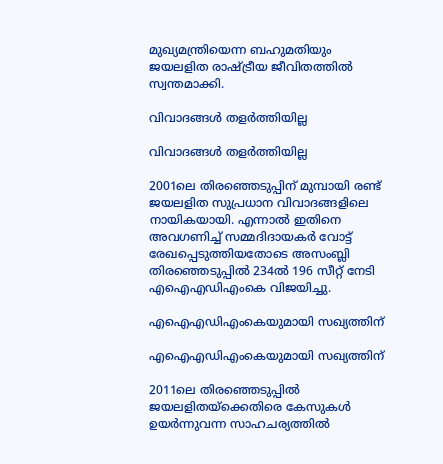മുഖ്യമന്ത്രിയെന്ന ബഹുമതിയും ജയലളിത രാഷ്ട്രീയ ജീവിതത്തില്‍ സ്വന്തമാക്കി.

വിവാദങ്ങള്‍ തളര്‍ത്തിയില്ല

വിവാദങ്ങള്‍ തളര്‍ത്തിയില്ല

2001ലെ തിരഞ്ഞെടുപ്പിന് മുമ്പായി രണ്ട് ജയലളിത സുപ്രധാന വിവാദങ്ങളിലെ നായികയായി. എന്നാല്‍ ഇതിനെ അവഗണിച്ച് സമ്മദിദായകര്‍ വോട്ട് രേഖപ്പെടുത്തിയതോടെ അസംബ്ലി തിരഞ്ഞെടുപ്പില്‍ 234ല്‍ 196 സീറ്റ് നേടി എഐഎഡിഎംകെ വിജയിച്ചു.

എഐഎഡിഎംകെയുമായി സഖ്യത്തിന്

എഐഎഡിഎംകെയുമായി സഖ്യത്തിന്

2011ലെ തിരഞ്ഞെടുപ്പില്‍ ജയലളിതയ്‌ക്കെതിരെ കേസുകള്‍ ഉയര്‍ന്നുവന്ന സാഹചര്യത്തില്‍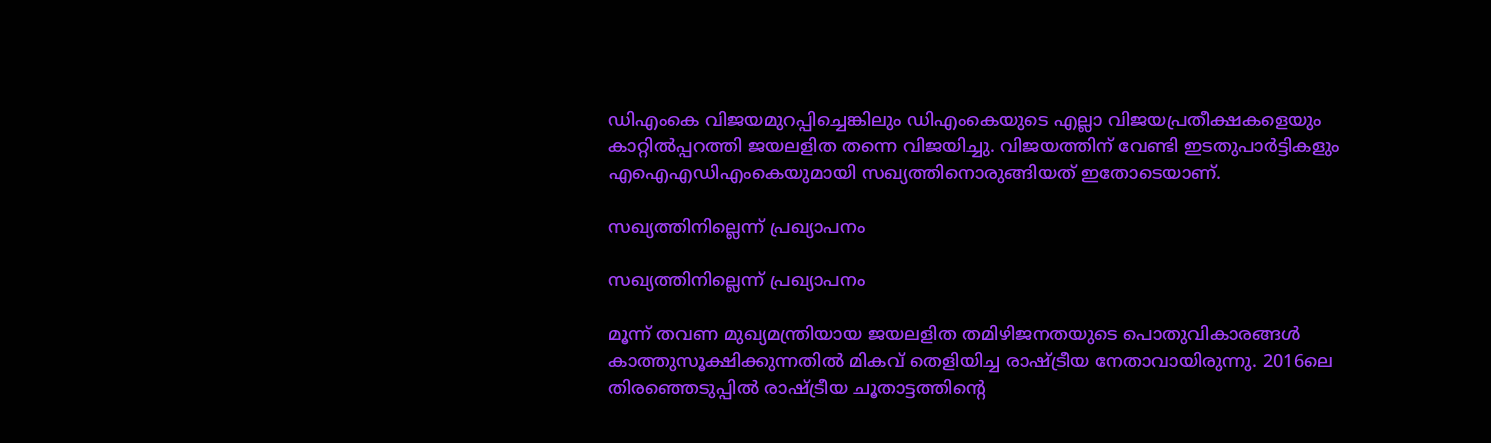ഡിഎംകെ വിജയമുറപ്പിച്ചെങ്കിലും ഡിഎംകെയുടെ എല്ലാ വിജയപ്രതീക്ഷകളെയും കാറ്റില്‍പ്പറത്തി ജയലളിത തന്നെ വിജയിച്ചു. വിജയത്തിന് വേണ്ടി ഇടതുപാര്‍ട്ടികളും എഐഎഡിഎംകെയുമായി സഖ്യത്തിനൊരുങ്ങിയത് ഇതോടെയാണ്.

സഖ്യത്തിനില്ലെന്ന് പ്രഖ്യാപനം

സഖ്യത്തിനില്ലെന്ന് പ്രഖ്യാപനം

മൂന്ന് തവണ മുഖ്യമന്ത്രിയായ ജയലളിത തമിഴിജനതയുടെ പൊതുവികാരങ്ങള്‍ കാത്തുസൂക്ഷിക്കുന്നതില്‍ മികവ് തെളിയിച്ച രാഷ്ട്രീയ നേതാവായിരുന്നു. 2016ലെ തിരഞ്ഞെടുപ്പില്‍ രാഷ്ട്രീയ ചൂതാട്ടത്തിന്റെ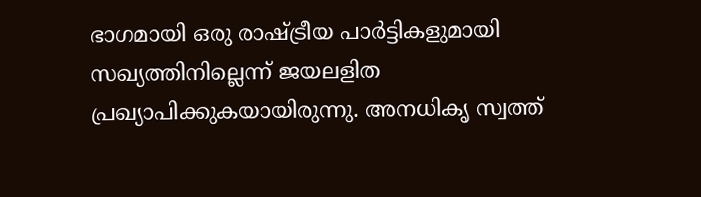ഭാഗമായി ഒരു രാഷ്ട്രീയ പാര്‍ട്ടികളുമായി സഖ്യത്തിനില്ലെന്ന് ജയലളിത പ്രഖ്യാപിക്കുകയായിരുന്നു. അനധികൃ സ്വത്ത്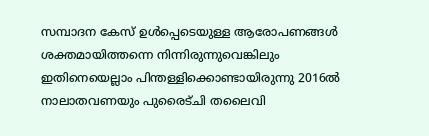സമ്പാദന കേസ് ഉള്‍പ്പെടെയുള്ള ആരോപണങ്ങള്‍ ശക്തമായിത്തന്നെ നിന്നിരുന്നുവെങ്കിലും ഇതിനെയെല്ലാം പിന്തള്ളിക്കൊണ്ടായിരുന്നു 2016ല്‍ നാലാതവണയും പുരൈട്ചി തലൈവി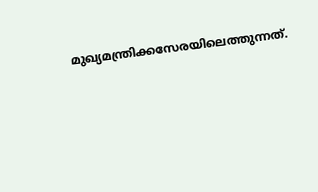മുഖ്യമന്ത്രിക്കസേരയിലെത്തുന്നത്.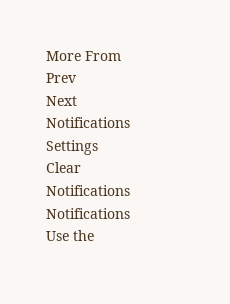More From
Prev
Next
Notifications
Settings
Clear Notifications
Notifications
Use the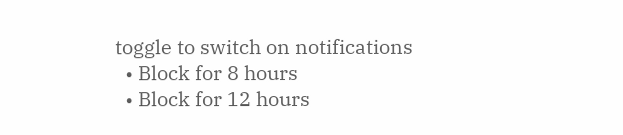toggle to switch on notifications
  • Block for 8 hours
  • Block for 12 hours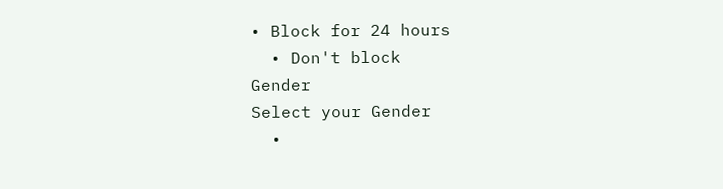• Block for 24 hours
  • Don't block
Gender
Select your Gender
  •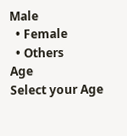Male
  • Female
  • Others
Age
Select your Age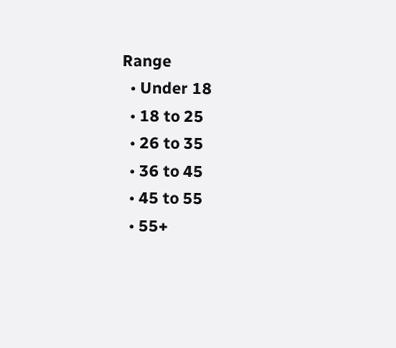Range
  • Under 18
  • 18 to 25
  • 26 to 35
  • 36 to 45
  • 45 to 55
  • 55+